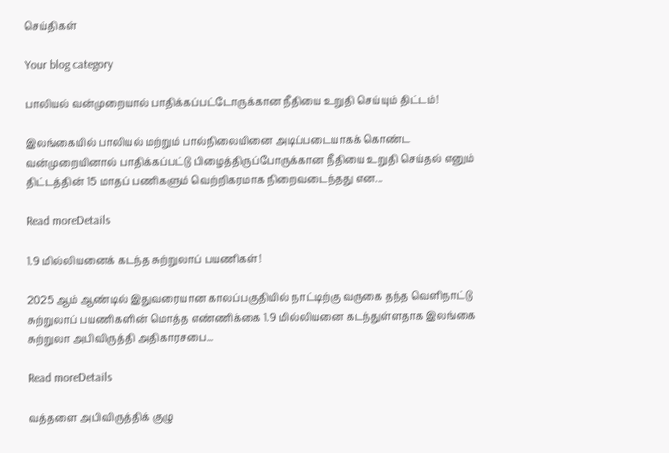செய்திகள்

Your blog category

பாலியல் வன்முறையால் பாதிக்கப்பட்டோருக்கான நீதியை உறுதி செய்யும் திட்டம்!

இலங்கையில் பாலியல் மற்றும் பால்நிலையினை அடிப்படையாகக் கொண்ட வன்முறையினால் பாதிக்கப்பட்டு பிழைத்திருப்போருக்கான நீதியை உறுதி செய்தல் எனும் திட்டத்தின் 15 மாதப் பணிகளும் வெற்றிகரமாக நிறைவடைந்தது என...

Read moreDetails

1.9 மில்லியனைக் கடந்த சுற்றுலாப் பயணிகள்!

2025 ஆம் ஆண்டில் இதுவரையான காலப்பகுதியில் நாட்டிற்கு வருகை தந்த வெளிநாட்டு சுற்றுலாப் பயணிகளின் மொத்த எண்ணிக்கை 1.9 மில்லியனை கடந்துள்ளதாக இலங்கை சுற்றுலா அபிவிருத்தி அதிகாரசபை...

Read moreDetails

வத்தளை அபிவிருத்திக் குழு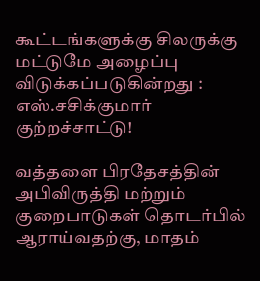கூட்டங்களுக்கு சிலருக்கு மட்டுமே அழைப்பு விடுக்கப்படுகின்றது : எஸ்.சசிக்குமார் குற்றச்சாட்டு!

வத்தளை பிரதேசத்தின் அபிவிருத்தி மற்றும் குறைபாடுகள் தொடர்பில் ஆராய்வதற்கு, மாதம்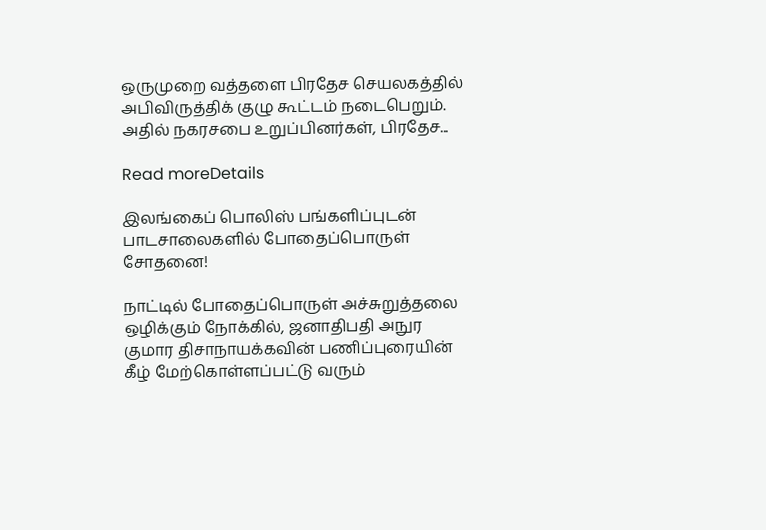ஒருமுறை வத்தளை பிரதேச செயலகத்தில் அபிவிருத்திக் குழு கூட்டம் நடைபெறும். அதில் நகரசபை உறுப்பினர்கள், பிரதேச...

Read moreDetails

இலங்கைப் பொலிஸ் பங்களிப்புடன் பாடசாலைகளில் போதைப்பொருள் சோதனை!

நாட்டில் போதைப்பொருள் அச்சுறுத்தலை ஒழிக்கும் நோக்கில், ஜனாதிபதி அநுர குமார திசாநாயக்கவின் பணிப்புரையின் கீழ் மேற்கொள்ளப்பட்டு வரும்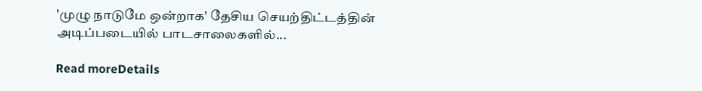'முழு நாடுமே ஒன்றாக' தேசிய செயற்திட்டத்தின் அடிப்படையில் பாடசாலைகளில்...

Read moreDetails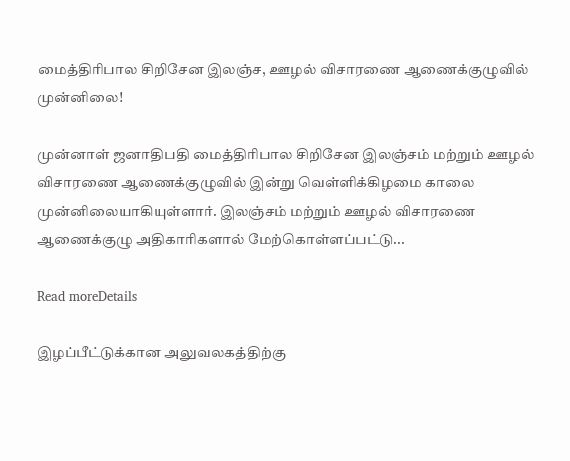மைத்திரிபால சிறிசேன இலஞ்ச, ஊழல் விசாரணை ஆணைக்குழுவில் முன்னிலை!

முன்னாள் ஜனாதிபதி மைத்திரிபால சிறிசேன இலஞ்சம் மற்றும் ஊழல் விசாரணை ஆணைக்குழுவில் இன்று வெள்ளிக்கிழமை காலை முன்னிலையாகியுள்ளார். இலஞ்சம் மற்றும் ஊழல் விசாரணை ஆணைக்குழு அதிகாரிகளால் மேற்கொள்ளப்பட்டு...

Read moreDetails

இழப்பீட்டுக்கான அலுவலகத்திற்கு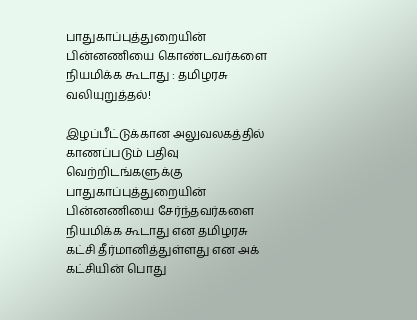பாதுகாப்புத்துறையின் பின்னணியை கொண்டவர்களை நியமிக்க கூடாது : தமிழரசு வலியுறுத்தல்!

இழப்பீட்டுக்கான அலுவலகத்தில் காணப்படும் பதிவு வெற்றிடங்களுக்கு பாதுகாப்புத்துறையின் பின்னணியை சேர்ந்தவர்களை நியமிக்க கூடாது என தமிழரசு கட்சி தீர்மானித்துள்ளது என அக் கட்சியின் பொது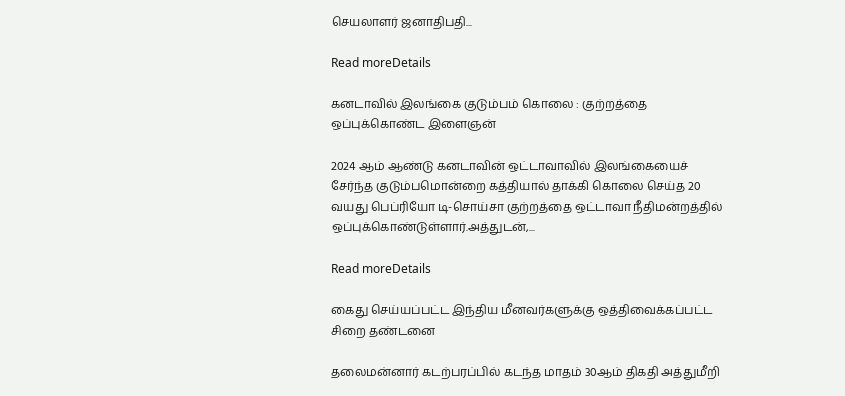செயலாளர் ஜனாதிபதி...

Read moreDetails

கனடாவில் இலங்கை குடும்பம் கொலை : குற்றத்தை ஒப்புக்கொண்ட இளைஞன்

2024 ஆம் ஆண்டு கனடாவின் ஒட்டாவாவில் இலங்கையைச் சேர்ந்த குடும்பமொன்றை கத்தியால் தாக்கி கொலை செய்த 20 வயது பெப்ரியோ டி-சொய்சா குற்றத்தை ஒட்டாவா நீதிமன்றத்தில் ஒப்புக்கொண்டுள்ளார்.அத்துடன்,...

Read moreDetails

கைது செய்யப்பட்ட இந்திய மீனவர்களுக்கு ஒத்திவைக்கப்பட்ட சிறை தண்டனை

தலைமன்னார் கடற்பரப்பில் கடந்த மாதம் 30ஆம் திகதி அத்துமீறி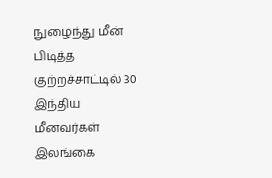நுழைந்து மீன் பிடித்த குற்றச்சாட்டில் 30 இந்திய மீனவர்கள் இலங்கை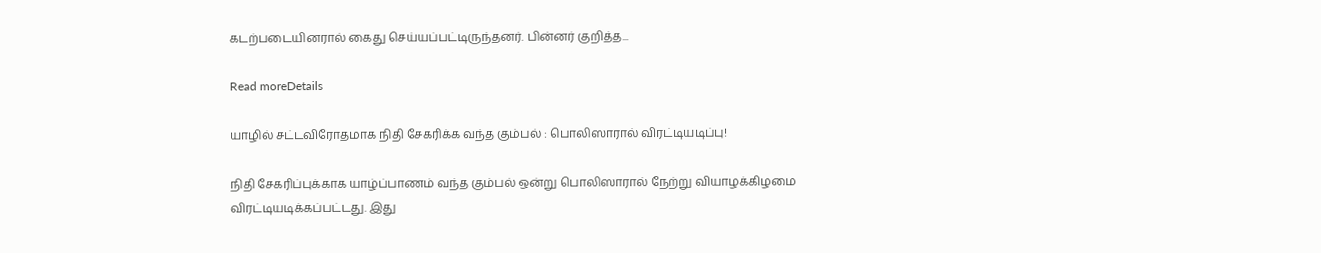கடற்படையினரால் கைது செய்யப்பட்டிருந்தனர். பின்னர் குறித்த...

Read moreDetails

யாழில் சட்டவிரோதமாக நிதி சேகரிக்க வந்த கும்பல் : பொலிஸாரால் விரட்டியடிப்பு!

நிதி சேகரிப்புக்காக யாழ்ப்பாணம் வந்த கும்பல் ஒன்று பொலிஸாரால் நேற்று வியாழக்கிழமை விரட்டியடிக்கப்பட்டது. இது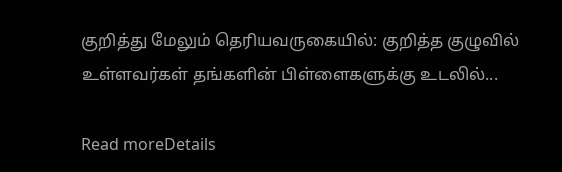குறித்து மேலும் தெரியவருகையில்: குறித்த குழுவில் உள்ளவர்கள் தங்களின் பிள்ளைகளுக்கு உடலில்...

Read moreDetails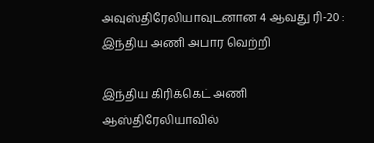அவுஸ்திரேலியாவுடனான 4 ஆவது ரி-20 : இந்திய அணி அபார வெற்றி

இந்திய கிரிக்கெட் அணி ஆஸ்திரேலியாவில்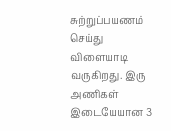சுற்றுப்பயணம் செய்து விளையாடி வருகிறது. இரு அணிகள் இடையேயான 3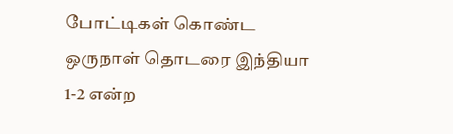போட்டிகள் கொண்ட ஒருநாள் தொடரை இந்தியா 1-2 என்ற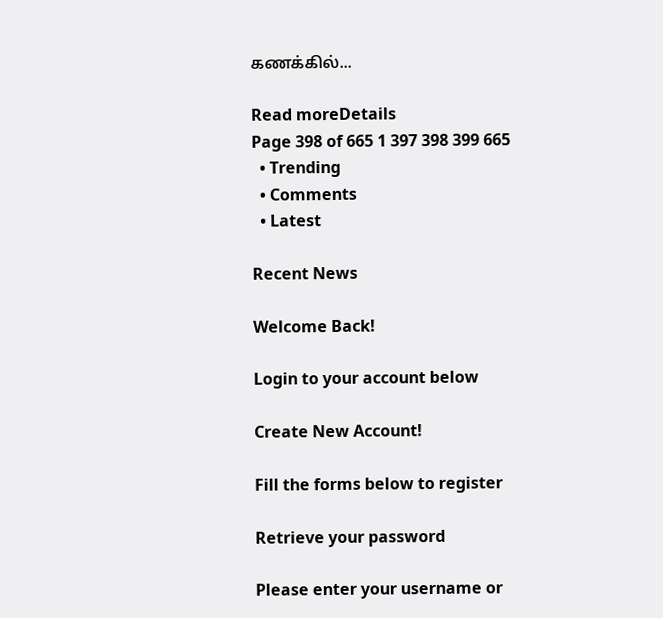கணக்கில்...

Read moreDetails
Page 398 of 665 1 397 398 399 665
  • Trending
  • Comments
  • Latest

Recent News

Welcome Back!

Login to your account below

Create New Account!

Fill the forms below to register

Retrieve your password

Please enter your username or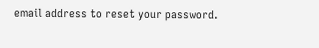email address to reset your password.